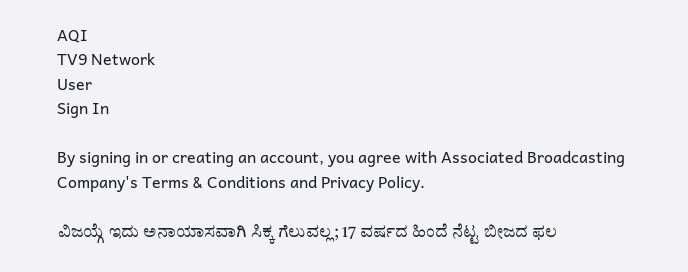AQI
TV9 Network
User
Sign In

By signing in or creating an account, you agree with Associated Broadcasting Company's Terms & Conditions and Privacy Policy.

ವಿಜಯ್ಗೆ ಇದು ಅನಾಯಾಸವಾಗಿ ಸಿಕ್ಕ ಗೆಲುವಲ್ಲ; 17 ವರ್ಷದ ಹಿಂದೆ ನೆಟ್ಟ ಬೀಜದ ಫಲ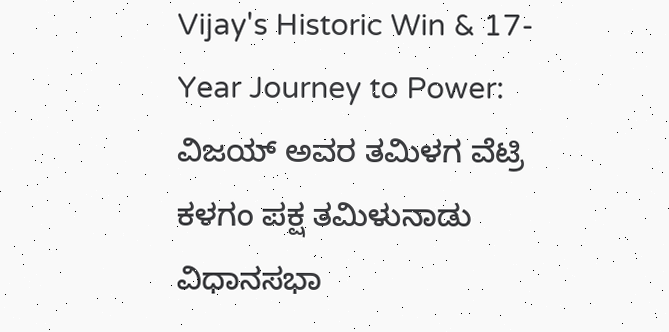Vijay's Historic Win & 17-Year Journey to Power: ವಿಜಯ್ ಅವರ ತಮಿಳಗ ವೆಟ್ರಿ ಕಳಗಂ ಪಕ್ಷ ತಮಿಳುನಾಡು ವಿಧಾನಸಭಾ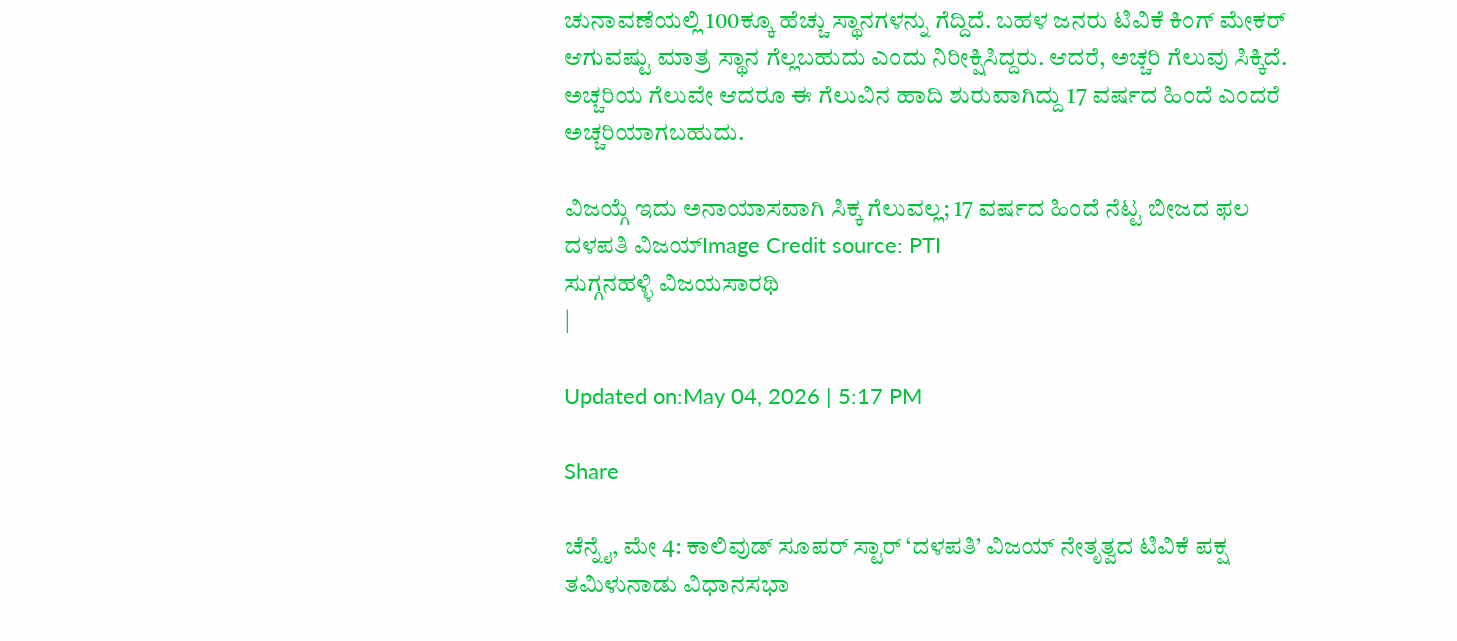ಚುನಾವಣೆಯಲ್ಲಿ 100ಕ್ಕೂ ಹೆಚ್ಚು ಸ್ಥಾನಗಳನ್ನು ಗೆದ್ದಿದೆ. ಬಹಳ ಜನರು ಟಿವಿಕೆ ಕಿಂಗ್ ಮೇಕರ್ ಆಗುವಷ್ಟು ಮಾತ್ರ ಸ್ಥಾನ ಗೆಲ್ಲಬಹುದು ಎಂದು ನಿರೀಕ್ಷಿಸಿದ್ದರು. ಆದರೆ, ಅಚ್ಚರಿ ಗೆಲುವು ಸಿಕ್ಕಿದೆ. ಅಚ್ಚರಿಯ ಗೆಲುವೇ ಆದರೂ ಈ ಗೆಲುವಿನ ಹಾದಿ ಶುರುವಾಗಿದ್ದು 17 ವರ್ಷದ ಹಿಂದೆ ಎಂದರೆ ಅಚ್ಚರಿಯಾಗಬಹುದು.

ವಿಜಯ್ಗೆ ಇದು ಅನಾಯಾಸವಾಗಿ ಸಿಕ್ಕ ಗೆಲುವಲ್ಲ; 17 ವರ್ಷದ ಹಿಂದೆ ನೆಟ್ಟ ಬೀಜದ ಫಲ
ದಳಪತಿ ವಿಜಯ್Image Credit source: PTI
ಸುಗ್ಗನಹಳ್ಳಿ ವಿಜಯಸಾರಥಿ
|

Updated on:May 04, 2026 | 5:17 PM

Share

ಚೆನ್ನೈ, ಮೇ 4: ಕಾಲಿವುಡ್ ಸೂಪರ್ ಸ್ಟಾರ್ ‘ದಳಪತಿ’ ವಿಜಯ್ ನೇತೃತ್ವದ ಟಿವಿಕೆ ಪಕ್ಷ ತಮಿಳುನಾಡು ವಿಧಾನಸಭಾ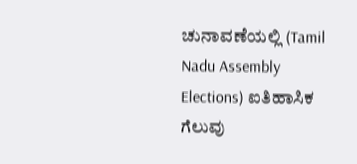ಚುನಾವಣೆಯಲ್ಲಿ (Tamil Nadu Assembly Elections) ಐತಿಹಾಸಿಕ ಗೆಲುವು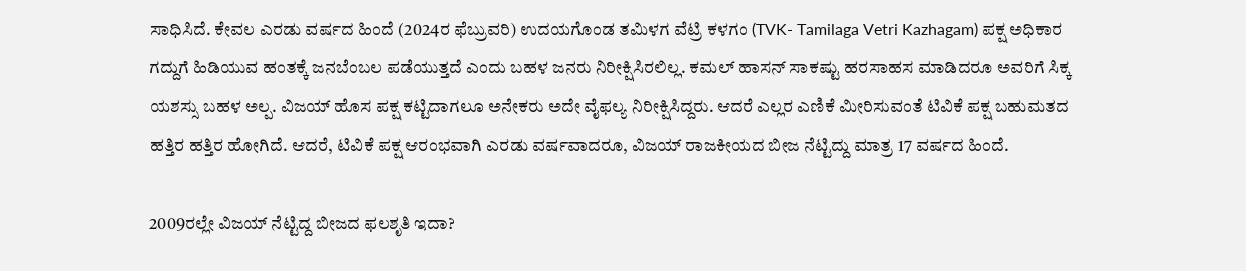ಸಾಧಿಸಿದೆ. ಕೇವಲ ಎರಡು ವರ್ಷದ ಹಿಂದೆ (2024ರ ಫೆಬ್ರುವರಿ) ಉದಯಗೊಂಡ ತಮಿಳಗ ವೆಟ್ರಿ ಕಳಗಂ (TVK- Tamilaga Vetri Kazhagam) ಪಕ್ಷ ಅಧಿಕಾರ ಗದ್ದುಗೆ ಹಿಡಿಯುವ ಹಂತಕ್ಕೆ ಜನಬೆಂಬಲ ಪಡೆಯುತ್ತದೆ ಎಂದು ಬಹಳ ಜನರು ನಿರೀಕ್ಷಿಸಿರಲಿಲ್ಲ. ಕಮಲ್ ಹಾಸನ್ ಸಾಕಷ್ಟು ಹರಸಾಹಸ ಮಾಡಿದರೂ ಅವರಿಗೆ ಸಿಕ್ಕ ಯಶಸ್ಸು ಬಹಳ ಅಲ್ಪ. ವಿಜಯ್ ಹೊಸ ಪಕ್ಷ ಕಟ್ಟಿದಾಗಲೂ ಅನೇಕರು ಅದೇ ವೈಫಲ್ಯ ನಿರೀಕ್ಷಿಸಿದ್ದರು. ಆದರೆ ಎಲ್ಲರ ಎಣಿಕೆ ಮೀರಿಸುವಂತೆ ಟಿವಿಕೆ ಪಕ್ಷ ಬಹುಮತದ ಹತ್ತಿರ ಹತ್ತಿರ ಹೋಗಿದೆ. ಆದರೆ, ಟಿವಿಕೆ ಪಕ್ಷ ಆರಂಭವಾಗಿ ಎರಡು ವರ್ಷವಾದರೂ, ವಿಜಯ್ ರಾಜಕೀಯದ ಬೀಜ ನೆಟ್ಟಿದ್ದು ಮಾತ್ರ 17 ವರ್ಷದ ಹಿಂದೆ.

2009ರಲ್ಲೇ ವಿಜಯ್ ನೆಟ್ಟಿದ್ದ ಬೀಜದ ಫಲಶೃತಿ ಇದಾ?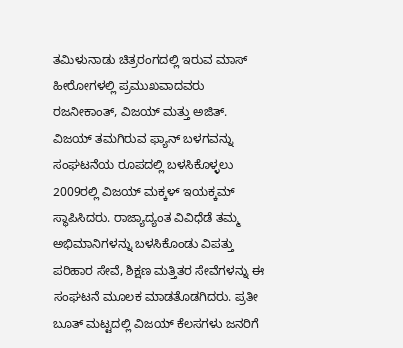ತಮಿಳುನಾಡು ಚಿತ್ರರಂಗದಲ್ಲಿ ಇರುವ ಮಾಸ್ ಹೀರೋಗಳಲ್ಲಿ ಪ್ರಮುಖವಾದವರು ರಜನೀಕಾಂತ್, ವಿಜಯ್ ಮತ್ತು ಅಜಿತ್. ವಿಜಯ್ ತಮಗಿರುವ ಫ್ಯಾನ್ ಬಳಗವನ್ನು ಸಂಘಟನೆಯ ರೂಪದಲ್ಲಿ ಬಳಸಿಕೊಳ್ಳಲು 2009ರಲ್ಲಿ ವಿಜಯ್ ಮಕ್ಕಳ್ ಇಯಕ್ಕಮ್ ಸ್ಥಾಪಿಸಿದರು. ರಾಜ್ಯಾದ್ಯಂತ ವಿವಿಧೆಡೆ ತಮ್ಮ ಅಭಿಮಾನಿಗಳನ್ನು ಬಳಸಿಕೊಂಡು ವಿಪತ್ತು ಪರಿಹಾರ ಸೇವೆ, ಶಿಕ್ಷಣ ಮತ್ತಿತರ ಸೇವೆಗಳನ್ನು ಈ ಸಂಘಟನೆ ಮೂಲಕ ಮಾಡತೊಡಗಿದರು. ಪ್ರತೀ ಬೂತ್ ಮಟ್ಟದಲ್ಲಿ ವಿಜಯ್ ಕೆಲಸಗಳು ಜನರಿಗೆ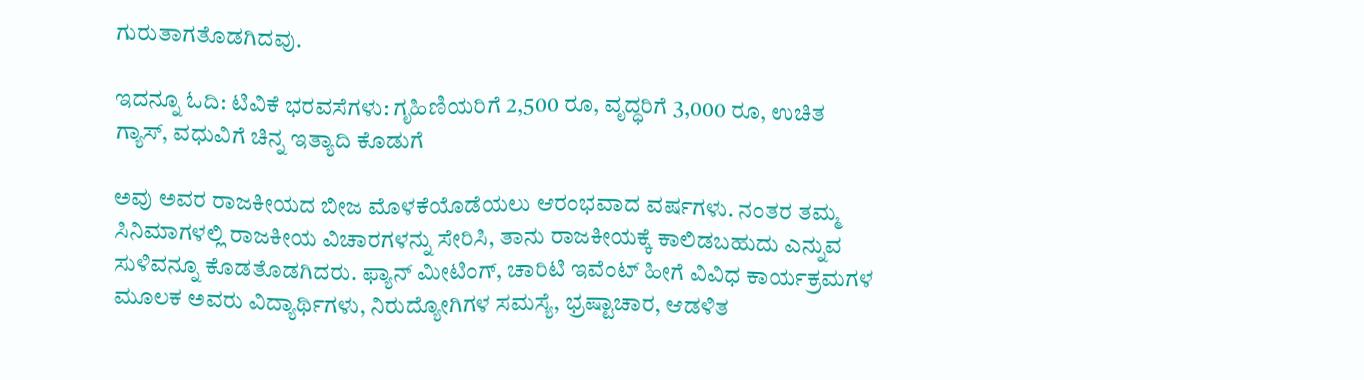ಗುರುತಾಗತೊಡಗಿದವು.

ಇದನ್ನೂ ಓದಿ: ಟಿವಿಕೆ ಭರವಸೆಗಳು: ಗೃಹಿಣಿಯರಿಗೆ 2,500 ರೂ, ವೃದ್ಧರಿಗೆ 3,000 ರೂ, ಉಚಿತ ಗ್ಯಾಸ್, ವಧುವಿಗೆ ಚಿನ್ನ ಇತ್ಯಾದಿ ಕೊಡುಗೆ

ಅವು ಅವರ ರಾಜಕೀಯದ ಬೀಜ ಮೊಳಕೆಯೊಡೆಯಲು ಆರಂಭವಾದ ವರ್ಷಗಳು. ನಂತರ ತಮ್ಮ ಸಿನಿಮಾಗಳಲ್ಲಿ ರಾಜಕೀಯ ವಿಚಾರಗಳನ್ನು ಸೇರಿಸಿ, ತಾನು ರಾಜಕೀಯಕ್ಕೆ ಕಾಲಿಡಬಹುದು ಎನ್ನುವ ಸುಳಿವನ್ನೂ ಕೊಡತೊಡಗಿದರು. ಫ್ಯಾನ್ ಮೀಟಿಂಗ್, ಚಾರಿಟಿ ಇವೆಂಟ್ ಹೀಗೆ ವಿವಿಧ ಕಾರ್ಯಕ್ರಮಗಳ ಮೂಲಕ ಅವರು ವಿದ್ಯಾರ್ಥಿಗಳು, ನಿರುದ್ಯೋಗಿಗಳ ಸಮಸ್ಯೆ, ಭ್ರಷ್ಟಾಚಾರ, ಆಡಳಿತ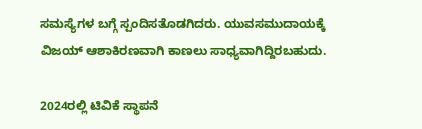ಸಮಸ್ಯೆಗಳ ಬಗ್ಗೆ ಸ್ಪಂದಿಸತೊಡಗಿದರು. ಯುವಸಮುದಾಯಕ್ಕೆ ವಿಜಯ್ ಆಶಾಕಿರಣವಾಗಿ ಕಾಣಲು ಸಾಧ್ಯವಾಗಿದ್ದಿರಬಹುದು.

2024ರಲ್ಲಿ ಟಿವಿಕೆ ಸ್ಥಾಪನೆ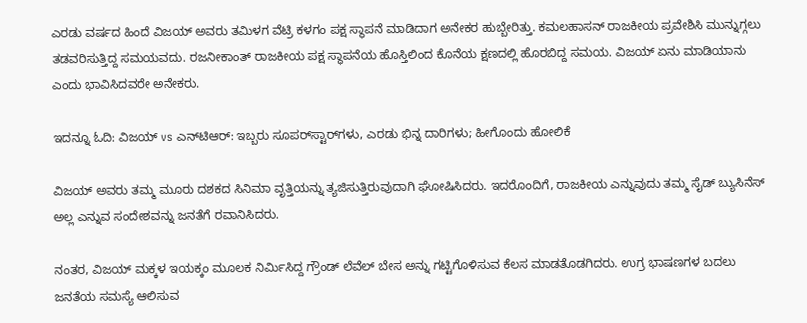ಎರಡು ವರ್ಷದ ಹಿಂದೆ ವಿಜಯ್ ಅವರು ತಮಿಳಗ ವೆಟ್ರಿ ಕಳಗಂ ಪಕ್ಷ ಸ್ಥಾಪನೆ ಮಾಡಿದಾಗ ಅನೇಕರ ಹುಬ್ಬೇರಿತ್ತು. ಕಮಲಹಾಸನ್ ರಾಜಕೀಯ ಪ್ರವೇಶಿಸಿ ಮುನ್ನುಗ್ಗಲು ತಡವರಿಸುತ್ತಿದ್ದ ಸಮಯವದು. ರಜನೀಕಾಂತ್ ರಾಜಕೀಯ ಪಕ್ಷ ಸ್ಥಾಪನೆಯ ಹೊಸ್ತಿಲಿಂದ ಕೊನೆಯ ಕ್ಷಣದಲ್ಲಿ ಹೊರಬಿದ್ದ ಸಮಯ. ವಿಜಯ್ ಏನು ಮಾಡಿಯಾನು ಎಂದು ಭಾವಿಸಿದವರೇ ಅನೇಕರು.

ಇದನ್ನೂ ಓದಿ: ವಿಜಯ್ vs ಎನ್‌ಟಿಆರ್: ಇಬ್ಬರು ಸೂಪರ್‌ಸ್ಟಾರ್‌ಗಳು, ಎರಡು ಭಿನ್ನ ದಾರಿಗಳು; ಹೀಗೊಂದು ಹೋಲಿಕೆ

ವಿಜಯ್ ಅವರು ತಮ್ಮ ಮೂರು ದಶಕದ ಸಿನಿಮಾ ವೃತ್ತಿಯನ್ನು ತ್ಯಜಿಸುತ್ತಿರುವುದಾಗಿ ಘೋಷಿಸಿದರು. ಇದರೊಂದಿಗೆ, ರಾಜಕೀಯ ಎನ್ನುವುದು ತಮ್ಮ ಸೈಡ್ ಬ್ಯುಸಿನೆಸ್ ಅಲ್ಲ ಎನ್ನುವ ಸಂದೇಶವನ್ನು ಜನತೆಗೆ ರವಾನಿಸಿದರು.

ನಂತರ, ವಿಜಯ್ ಮಕ್ಕಳ ಇಯಕ್ಕಂ ಮೂಲಕ ನಿರ್ಮಿಸಿದ್ದ ಗ್ರೌಂಡ್ ಲೆವೆಲ್ ಬೇಸ ಅನ್ನು ಗಟ್ಟಿಗೊಳಿಸುವ ಕೆಲಸ ಮಾಡತೊಡಗಿದರು. ಉಗ್ರ ಭಾಷಣಗಳ ಬದಲು ಜನತೆಯ ಸಮಸ್ಯೆ ಆಲಿಸುವ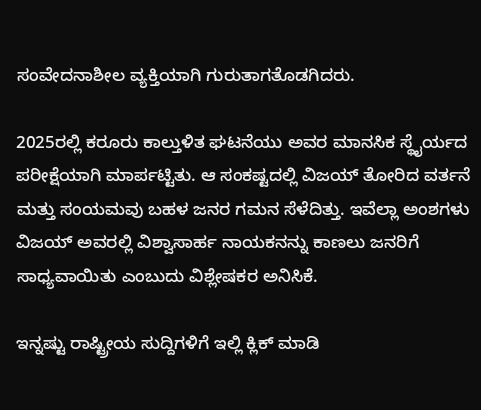ಸಂವೇದನಾಶೀಲ ವ್ಯಕ್ತಿಯಾಗಿ ಗುರುತಾಗತೊಡಗಿದರು.

2025ರಲ್ಲಿ ಕರೂರು ಕಾಲ್ತುಳಿತ ಘಟನೆಯು ಅವರ ಮಾನಸಿಕ ಸ್ಥೈರ್ಯದ ಪರೀಕ್ಷೆಯಾಗಿ ಮಾರ್ಪಟ್ಟಿತು. ಆ ಸಂಕಷ್ಟದಲ್ಲಿ ವಿಜಯ್ ತೋರಿದ ವರ್ತನೆ ಮತ್ತು ಸಂಯಮವು ಬಹಳ ಜನರ ಗಮನ ಸೆಳೆದಿತ್ತು. ಇವೆಲ್ಲಾ ಅಂಶಗಳು ವಿಜಯ್ ಅವರಲ್ಲಿ ವಿಶ್ವಾಸಾರ್ಹ ನಾಯಕನನ್ನು ಕಾಣಲು ಜನರಿಗೆ ಸಾಧ್ಯವಾಯಿತು ಎಂಬುದು ವಿಶ್ಲೇಷಕರ ಅನಿಸಿಕೆ.

ಇನ್ನಷ್ಟು ರಾಷ್ಟ್ರೀಯ ಸುದ್ದಿಗಳಿಗೆ ಇಲ್ಲಿ ಕ್ಲಿಕ್ ಮಾಡಿ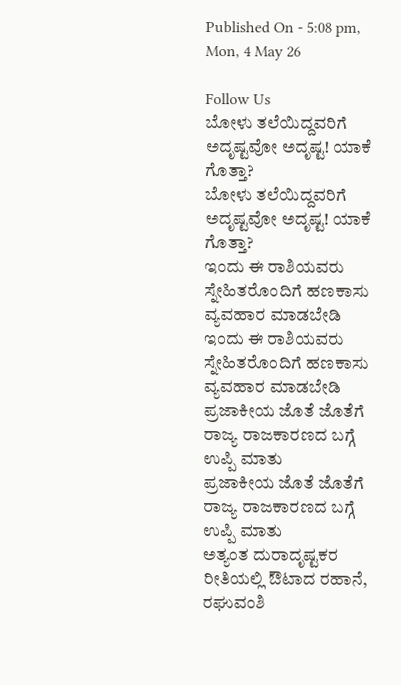Published On - 5:08 pm, Mon, 4 May 26

Follow Us
ಬೋಳು ತಲೆಯಿದ್ದವರಿಗೆ ಅದೃಷ್ಟವೋ ಅದೃಷ್ಟ! ಯಾಕೆ ಗೊತ್ತಾ?
ಬೋಳು ತಲೆಯಿದ್ದವರಿಗೆ ಅದೃಷ್ಟವೋ ಅದೃಷ್ಟ! ಯಾಕೆ ಗೊತ್ತಾ?
ಇಂದು ಈ ರಾಶಿಯವರು ಸ್ನೇಹಿತರೊಂದಿಗೆ ಹಣಕಾಸು ವ್ಯವಹಾರ ಮಾಡಬೇಡಿ
ಇಂದು ಈ ರಾಶಿಯವರು ಸ್ನೇಹಿತರೊಂದಿಗೆ ಹಣಕಾಸು ವ್ಯವಹಾರ ಮಾಡಬೇಡಿ
ಪ್ರಜಾಕೀಯ ಜೊತೆ ಜೊತೆಗೆ ರಾಜ್ಯ ರಾಜಕಾರಣದ ಬಗ್ಗೆ ಉಪ್ಪಿ ಮಾತು
ಪ್ರಜಾಕೀಯ ಜೊತೆ ಜೊತೆಗೆ ರಾಜ್ಯ ರಾಜಕಾರಣದ ಬಗ್ಗೆ ಉಪ್ಪಿ ಮಾತು
ಅತ್ಯಂತ ದುರಾದೃಷ್ಟಕರ ರೀತಿಯಲ್ಲಿ ಔಟಾದ ರಹಾನೆ, ರಘುವಂಶಿ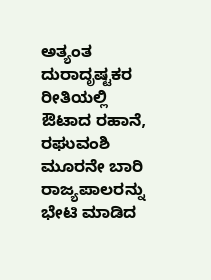ಅತ್ಯಂತ ದುರಾದೃಷ್ಟಕರ ರೀತಿಯಲ್ಲಿ ಔಟಾದ ರಹಾನೆ, ರಘುವಂಶಿ
ಮೂರನೇ ಬಾರಿ ರಾಜ್ಯಪಾಲರನ್ನು ಭೇಟಿ ಮಾಡಿದ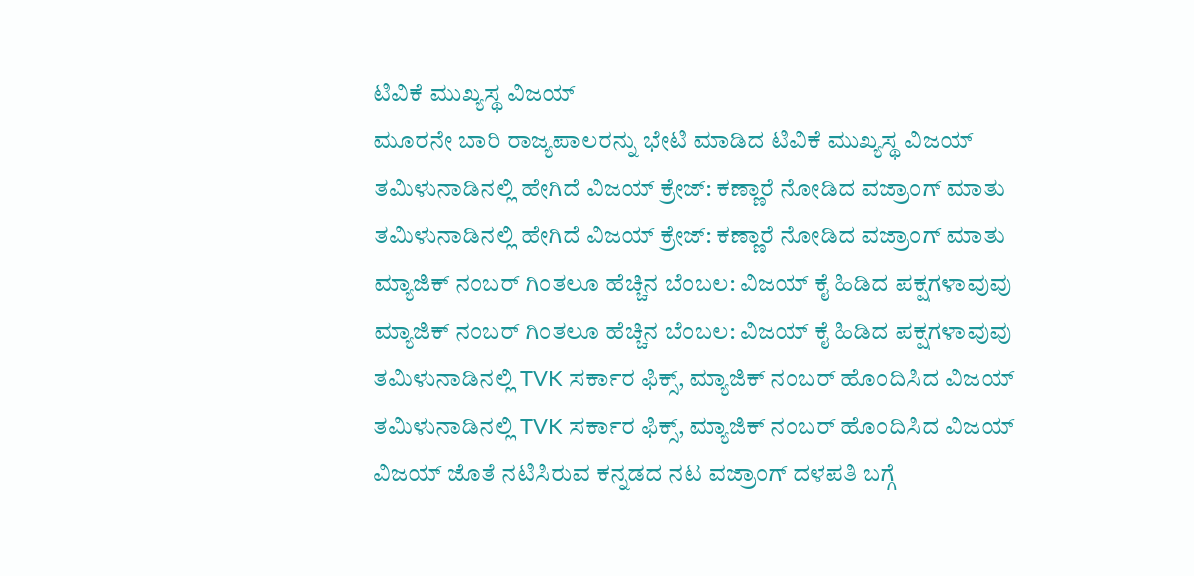ಟಿವಿಕೆ ಮುಖ್ಯಸ್ಥ ವಿಜಯ್
ಮೂರನೇ ಬಾರಿ ರಾಜ್ಯಪಾಲರನ್ನು ಭೇಟಿ ಮಾಡಿದ ಟಿವಿಕೆ ಮುಖ್ಯಸ್ಥ ವಿಜಯ್
ತಮಿಳುನಾಡಿನಲ್ಲಿ ಹೇಗಿದೆ ವಿಜಯ್ ಕ್ರೇಜ್: ಕಣ್ಣಾರೆ ನೋಡಿದ ವಜ್ರಾಂಗ್ ಮಾತು
ತಮಿಳುನಾಡಿನಲ್ಲಿ ಹೇಗಿದೆ ವಿಜಯ್ ಕ್ರೇಜ್: ಕಣ್ಣಾರೆ ನೋಡಿದ ವಜ್ರಾಂಗ್ ಮಾತು
ಮ್ಯಾಜಿಕ್ ನಂಬರ್ ಗಿಂತಲೂ ಹೆಚ್ಚಿನ ಬೆಂಬಲ: ವಿಜಯ್ ಕೈ ಹಿಡಿದ ಪಕ್ಷಗಳಾವುವು
ಮ್ಯಾಜಿಕ್ ನಂಬರ್ ಗಿಂತಲೂ ಹೆಚ್ಚಿನ ಬೆಂಬಲ: ವಿಜಯ್ ಕೈ ಹಿಡಿದ ಪಕ್ಷಗಳಾವುವು
ತಮಿಳುನಾಡಿನಲ್ಲಿ TVK ಸರ್ಕಾರ ಫಿಕ್ಸ್‌, ಮ್ಯಾಜಿಕ್ ನಂಬರ್ ಹೊಂದಿಸಿದ ವಿಜಯ್
ತಮಿಳುನಾಡಿನಲ್ಲಿ TVK ಸರ್ಕಾರ ಫಿಕ್ಸ್‌, ಮ್ಯಾಜಿಕ್ ನಂಬರ್ ಹೊಂದಿಸಿದ ವಿಜಯ್
ವಿಜಯ್ ಜೊತೆ ನಟಿಸಿರುವ ಕನ್ನಡದ ನಟ ವಜ್ರಾಂಗ್ ದಳಪತಿ ಬಗ್ಗೆ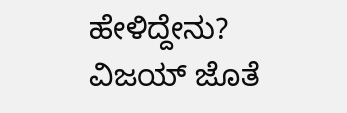ಹೇಳಿದ್ದೇನು?
ವಿಜಯ್ ಜೊತೆ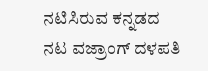ನಟಿಸಿರುವ ಕನ್ನಡದ ನಟ ವಜ್ರಾಂಗ್ ದಳಪತಿ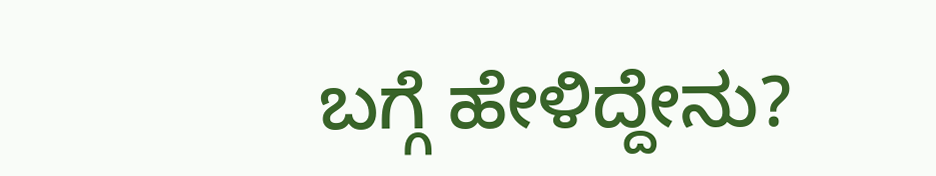ಬಗ್ಗೆ ಹೇಳಿದ್ದೇನು?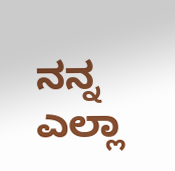ನನ್ನ ಎಲ್ಲಾ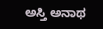ಅಸ್ತಿ ಅನಾಥ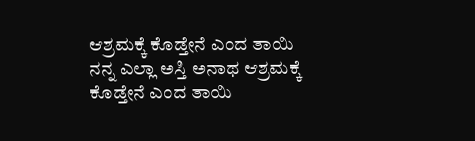ಆಶ್ರಮಕ್ಕೆ ಕೊಡ್ತೇನೆ ಎಂದ ತಾಯಿ
ನನ್ನ ಎಲ್ಲಾ ಅಸ್ತಿ ಅನಾಥ ಆಶ್ರಮಕ್ಕೆ ಕೊಡ್ತೇನೆ ಎಂದ ತಾಯಿ